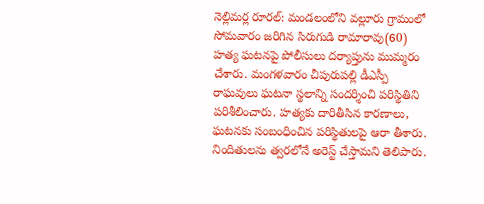నెల్లిమర్ల రూరల్: మండలంలోని వల్లూరు గ్రామంలో సోమవారం జరిగిన సిరుగుడి రామారావు(60) హత్య ఘటనపై పోలీసులు దర్యాప్తును ముమ్మరం చేశారు. మంగళవారం చీపురుపల్లి డీఎస్పీ రాఘవులు ఘటనా స్థలాన్ని సందర్శించి పరిస్థితిని పరిశీలించారు. హత్యకు దారితీసిన కారణాలు, ఘటనకు సంబంధించిన పరిస్థితులపై ఆరా తీశారు. నిందితులను త్వరలోనే అరెస్ట్ చేస్తామని తెలిపారు.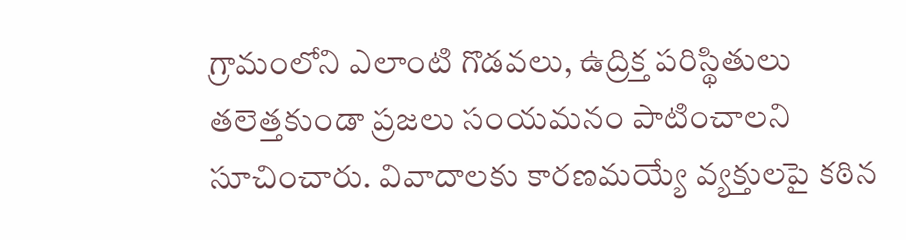గ్రామంలోని ఎలాంటి గొడవలు, ఉద్రిక్త పరిస్థితులు తలెత్తకుండా ప్రజలు సంయమనం పాటించాలని సూచించారు. వివాదాలకు కారణమయ్యే వ్యక్తులపై కఠిన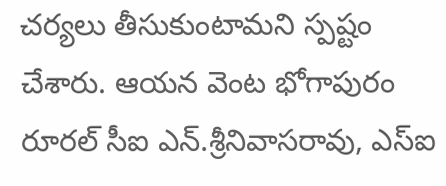చర్యలు తీసుకుంటామని స్పష్టం చేశారు. ఆయన వెంట భోగాపురం రూరల్ సీఐ ఎన్.శ్రీనివాసరావు, ఎస్ఐ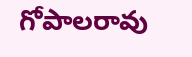గోపాలరావు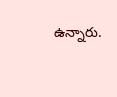ఉన్నారు.